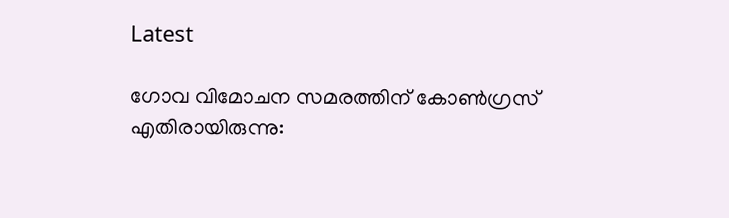Latest

ഗോവ വിമോചന സമരത്തിന് കോണ്‍ഗ്രസ് എതിരായിരുന്നു: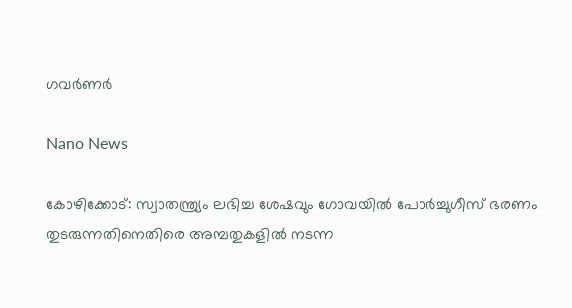ഗവര്‍ണര്‍

Nano News

കോഴിക്കോട്: സ്വാതന്ത്ര്യം ലഭിച്ച ശേഷവും ഗോവയില്‍ പോര്‍ച്ചുഗീസ് ഭരണം തുടരുന്നതിനെതിരെ അമ്പതുകളില്‍ നടന്ന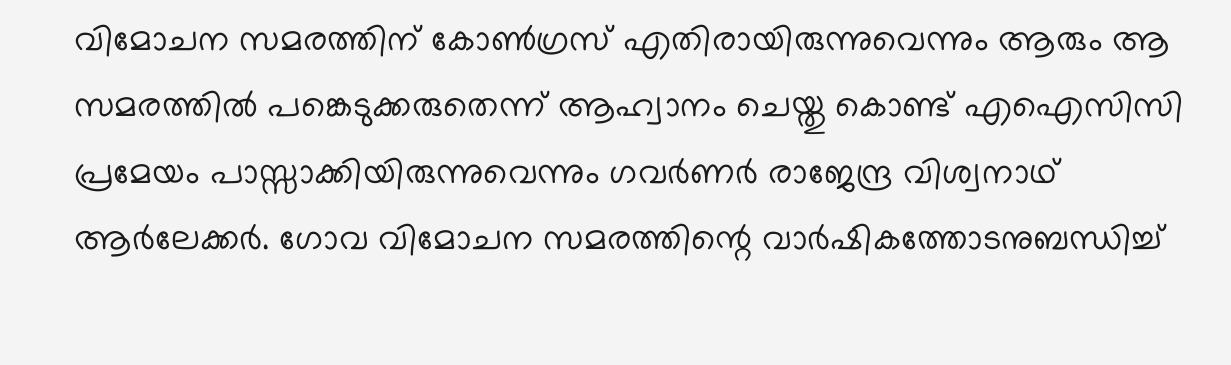വിമോചന സമരത്തിന് കോണ്‍ഗ്രസ് എതിരായിരുന്നുവെന്നും ആരും ആ സമരത്തില്‍ പങ്കെടുക്കരുതെന്ന് ആഹ്വാനം ചെയ്തു കൊണ്ട് എഐസിസി പ്രമേയം പാസ്സാക്കിയിരുന്നുവെന്നും ഗവര്‍ണര്‍ രാജേന്ദ്ര വിശ്വനാഥ് ആര്‍ലേക്കര്‍. ഗോവ വിമോചന സമരത്തിന്റെ വാര്‍ഷികത്തോടനുബന്ധിച്ച്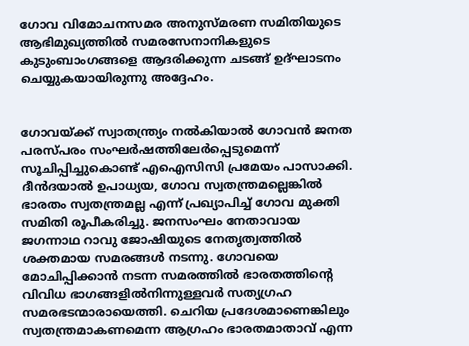ഗോവ വിമോചനസമര അനുസ്മരണ സമിതിയുടെ ആഭിമുഖ്യത്തില്‍ സമരസേനാനികളുടെ കുടുംബാംഗങ്ങളെ ആദരിക്കുന്ന ചടങ്ങ് ഉദ്ഘാടനം ചെയ്യുകയായിരുന്നു അദ്ദേഹം.


ഗോവയ്ക്ക് സ്വാതന്ത്ര്യം നല്‍കിയാല്‍ ഗോവന്‍ ജനത പരസ്പരം സംഘര്‍ഷത്തിലേര്‍പ്പെടുമെന്ന് സൂചിപ്പിച്ചുകൊണ്ട് എഐസിസി പ്രമേയം പാസാക്കി. ദീന്‍ദയാല്‍ ഉപാധ്യയ, ഗോവ സ്വതന്ത്രമല്ലെങ്കില്‍ ഭാരതം സ്വതന്ത്രമല്ല എന്ന് പ്രഖ്യാപിച്ച് ഗോവ മുക്തി സമിതി രൂപീകരിച്ചു. ജനസംഘം നേതാവായ ജഗന്നാഥ റാവു ജോഷിയുടെ നേതൃത്വത്തില്‍ ശക്തമായ സമരങ്ങള്‍ നടന്നു. ഗോവയെ മോചിപ്പിക്കാന്‍ നടന്ന സമരത്തില്‍ ഭാരതത്തിന്റെ വിവിധ ഭാഗങ്ങളില്‍നിന്നുള്ളവര്‍ സത്യഗ്രഹ സമരഭടന്മാരായെത്തി. ചെറിയ പ്രദേശമാണെങ്കിലും സ്വതന്ത്രമാകണമെന്ന ആഗ്രഹം ഭാരതമാതാവ് എന്ന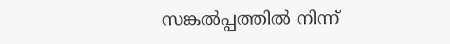സങ്കല്‍പ്പത്തില്‍ നിന്ന്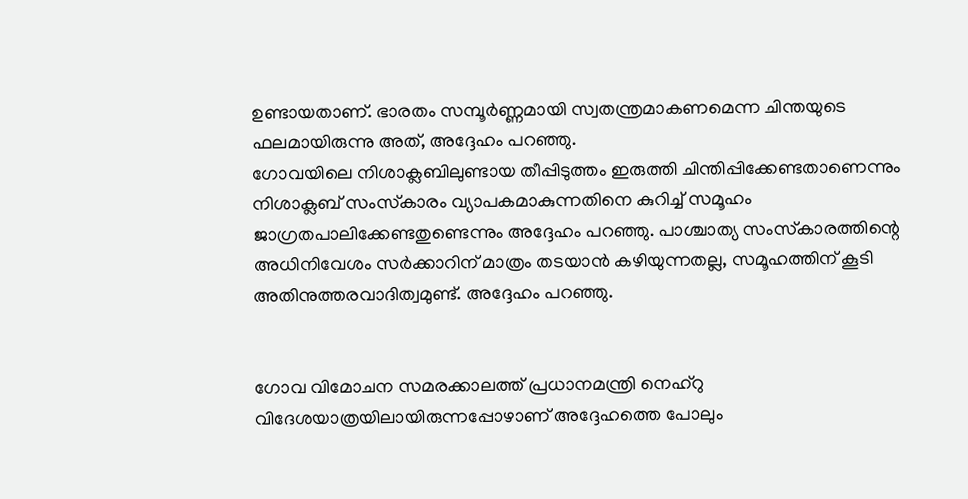ഉണ്ടായതാണ്. ഭാരതം സമ്പൂര്‍ണ്ണമായി സ്വതന്ത്രമാകണമെന്ന ചിന്തയുടെ ഫലമായിരുന്നു അത്, അദ്ദേഹം പറഞ്ഞു.
ഗോവയിലെ നിശാക്ലബിലുണ്ടായ തീപ്പിടുത്തം ഇരുത്തി ചിന്തിപ്പിക്കേണ്ടതാണെന്നും നിശാക്ലബ് സംസ്‌കാരം വ്യാപകമാകുന്നതിനെ കുറിച്ച് സമൂഹം ജാഗ്രതപാലിക്കേണ്ടതുണ്ടെന്നും അദ്ദേഹം പറഞ്ഞു. പാശ്ചാത്യ സംസ്‌കാരത്തിന്റെ അധിനിവേശം സര്‍ക്കാറിന് മാത്രം തടയാന്‍ കഴിയുന്നതല്ല, സമൂഹത്തിന് കൂടി അതിനുത്തരവാദിത്വമുണ്ട്. അദ്ദേഹം പറഞ്ഞു.


ഗോവ വിമോചന സമരക്കാലത്ത് പ്രധാനമന്ത്രി നെഹ്‌റു വിദേശയാത്രയിലായിരുന്നപ്പോഴാണ് അദ്ദേഹത്തെ പോലും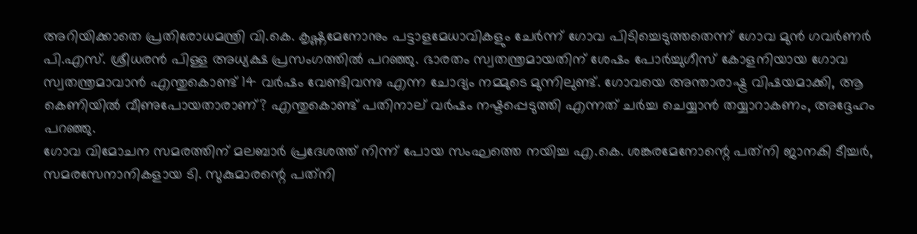അറിയിക്കാതെ പ്രതിരോധമന്ത്രി വി.കെ. കൃഷ്ണമേനോനും പട്ടാളമേധാവികളും ചേര്‍ന്ന് ഗോവ പിടിച്ചെടുത്തതെന്ന് ഗോവ മുന്‍ ഗവര്‍ണര്‍ പി.എസ്. ശ്രീധരന്‍ പിള്ള അധ്യക്ഷ പ്രസംഗത്തില്‍ പറഞ്ഞു. ഭാരതം സ്വതന്ത്രമായതിന് ശേഷം പോര്‍ച്ചുഗീസ് കോളനിയായ ഗോവ സ്വതന്ത്രമാവാന്‍ എന്തുകൊണ്ട് 14 വര്‍ഷം വേണ്ടിവന്നു എന്ന ചോദ്യം നമ്മുടെ മുന്നിലുണ്ട്. ഗോവയെ അന്താരാഷ്ട്ര വിഷയമാക്കി, ആ കെണിയില്‍ വീണുപോയതാരാണ്? എന്തുകൊണ്ട് പതിനാല് വര്‍ഷം നഷ്ടപ്പെടുത്തി എന്നത് ചര്‍ച്ച ചെയ്യാന്‍ തയ്യാറാകണം, അദ്ദേഹം പറഞ്ഞു.
ഗോവ വിമോചന സമരത്തിന് മലബാര്‍ പ്രദേശത്ത് നിന്ന് പോയ സംഘത്തെ നയിച്ച എ.കെ. ശങ്കരമേനോന്റെ പത്‌നി ജാനകി ടീച്ചര്‍, സമരസേനാനികളായ ടി. സുകുമാരന്റെ പത്‌നി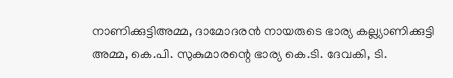നാണിക്കുട്ടിഅമ്മ, ദാമോദരന്‍ നായരുടെ ഭാര്യ കല്ല്യാണിക്കുട്ടി അമ്മ, കെ.പി. സുകുമാരന്റെ ഭാര്യ കെ.ടി. ദേവകി, ടി.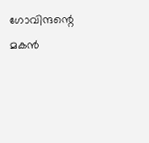ഗോവിന്ദന്റെ മകന്‍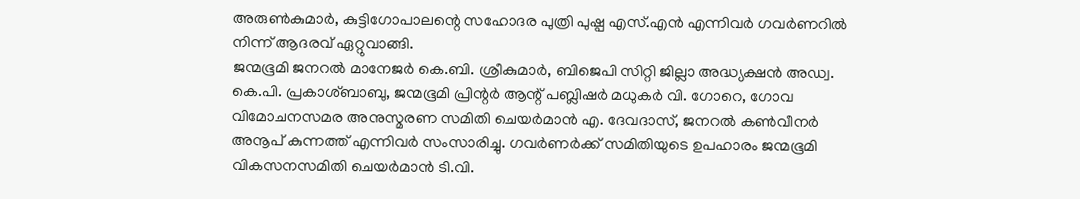അരുണ്‍കുമാര്‍, കുട്ടിഗോപാലന്റെ സഹോദര പുത്രി പുഷ്പ എസ്.എന്‍ എന്നിവര്‍ ഗവര്‍ണറില്‍ നിന്ന് ആദരവ് ഏറ്റുവാങ്ങി.
ജന്മഭൂമി ജനറല്‍ മാനേജര്‍ കെ.ബി. ശ്രീകുമാര്‍, ബിജെപി സിറ്റി ജില്ലാ അദ്ധ്യക്ഷന്‍ അഡ്വ. കെ.പി. പ്രകാശ്ബാബു, ജന്മഭൂമി പ്രിന്റര്‍ ആന്റ് പബ്ലിഷര്‍ മധുകര്‍ വി. ഗോറെ, ഗോവ വിമോചനസമര അനുസ്മരണ സമിതി ചെയര്‍മാന്‍ എ. ദേവദാസ്, ജനറല്‍ കണ്‍വീനര്‍ അനൂപ് കുന്നത്ത് എന്നിവര്‍ സംസാരിച്ചു. ഗവര്‍ണര്‍ക്ക് സമിതിയുടെ ഉപഹാരം ജന്മഭൂമി വികസനസമിതി ചെയര്‍മാന്‍ ടി.വി.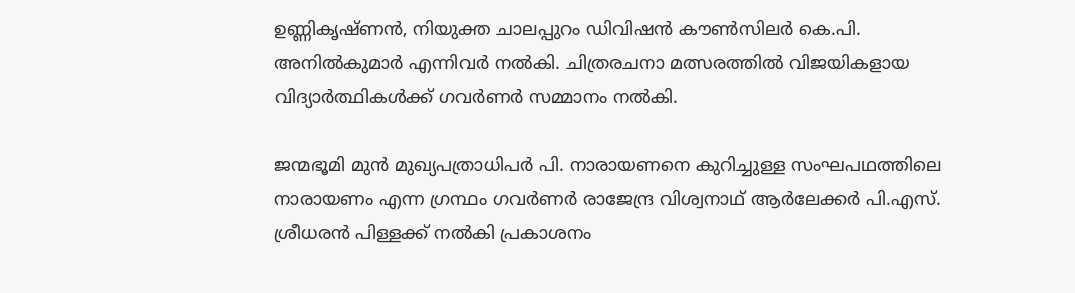ഉണ്ണികൃഷ്ണന്‍, നിയുക്ത ചാലപ്പുറം ഡിവിഷന്‍ കൗണ്‍സിലര്‍ കെ.പി. അനില്‍കുമാര്‍ എന്നിവര്‍ നല്‍കി. ചിത്രരചനാ മത്സരത്തില്‍ വിജയികളായ വിദ്യാര്‍ത്ഥികള്‍ക്ക് ഗവര്‍ണര്‍ സമ്മാനം നല്‍കി.

ജന്മഭൂമി മുന്‍ മുഖ്യപത്രാധിപര്‍ പി. നാരായണനെ കുറിച്ചുള്ള സംഘപഥത്തിലെ നാരായണം എന്ന ഗ്രന്ഥം ഗവര്‍ണര്‍ രാജേന്ദ്ര വിശ്വനാഥ് ആര്‍ലേക്കര്‍ പി.എസ്. ശ്രീധരന്‍ പിള്ളക്ക് നല്‍കി പ്രകാശനം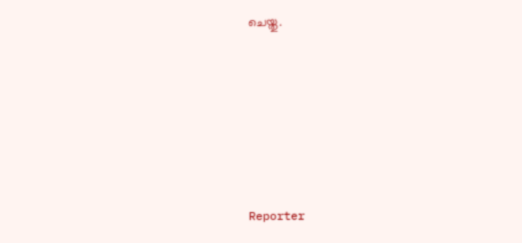ചെയ്തു.






Reporter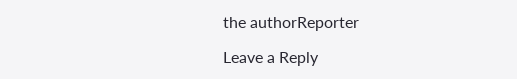the authorReporter

Leave a Reply